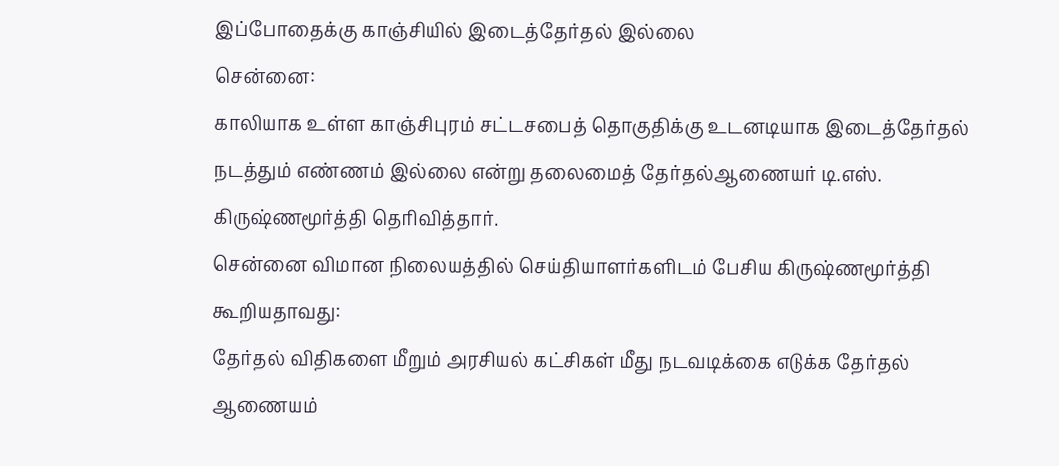இப்போதைக்கு காஞ்சியில் இடைத்தேர்தல் இல்லை
சென்னை:
காலியாக உள்ள காஞ்சிபுரம் சட்டசபைத் தொகுதிக்கு உடனடியாக இடைத்தேர்தல் நடத்தும் எண்ணம் இல்லை என்று தலைமைத் தேர்தல்ஆணையர் டி.எஸ். கிருஷ்ணமூர்த்தி தெரிவித்தார்.
சென்னை விமான நிலையத்தில் செய்தியாளர்களிடம் பேசிய கிருஷ்ணமூர்த்தி கூறியதாவது:
தேர்தல் விதிகளை மீறும் அரசியல் கட்சிகள் மீது நடவடிக்கை எடுக்க தேர்தல் ஆணையம்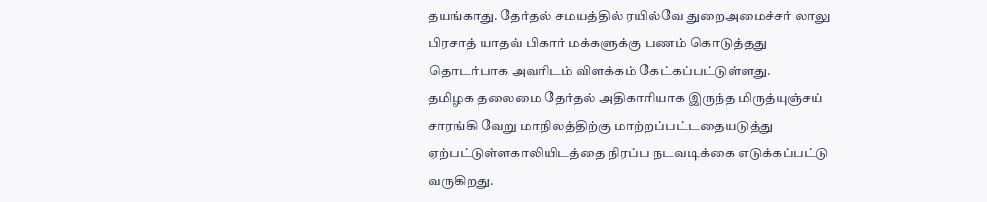தயங்காது. தேர்தல் சமயத்தில் ரயில்வே துறைஅமைச்சர் லாலு பிரசாத் யாதவ் பிகார் மக்களுக்கு பணம் கொடுத்தது தொடர்பாக அவரிடம் விளக்கம் கேட்கப்பட்டுள்ளது.
தமிழக தலைமை தேர்தல் அதிகாரியாக இருந்த மிருத்யுஞ்சய் சாரங்கி வேறு மாநிலத்திற்கு மாற்றப்பட்டதையடுத்து ஏற்பட்டுள்ளகாலியிடத்தை நிரப்ப நடவடிக்கை எடுக்கப்பட்டு வருகிறது.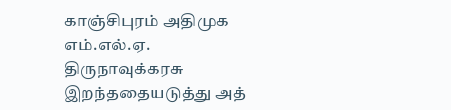காஞ்சிபுரம் அதிமுக எம்.எல்.ஏ. திருநாவுக்கரசு இறந்ததையடுத்து அத்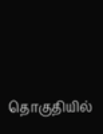தொகுதியில்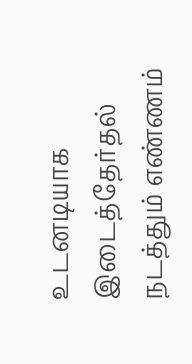உடனடியாக இடைத்தேர்தல் நடத்தும் எண்ணம்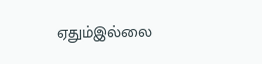ஏதும்இல்லை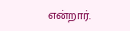என்றார்.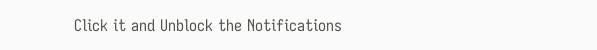Click it and Unblock the Notifications